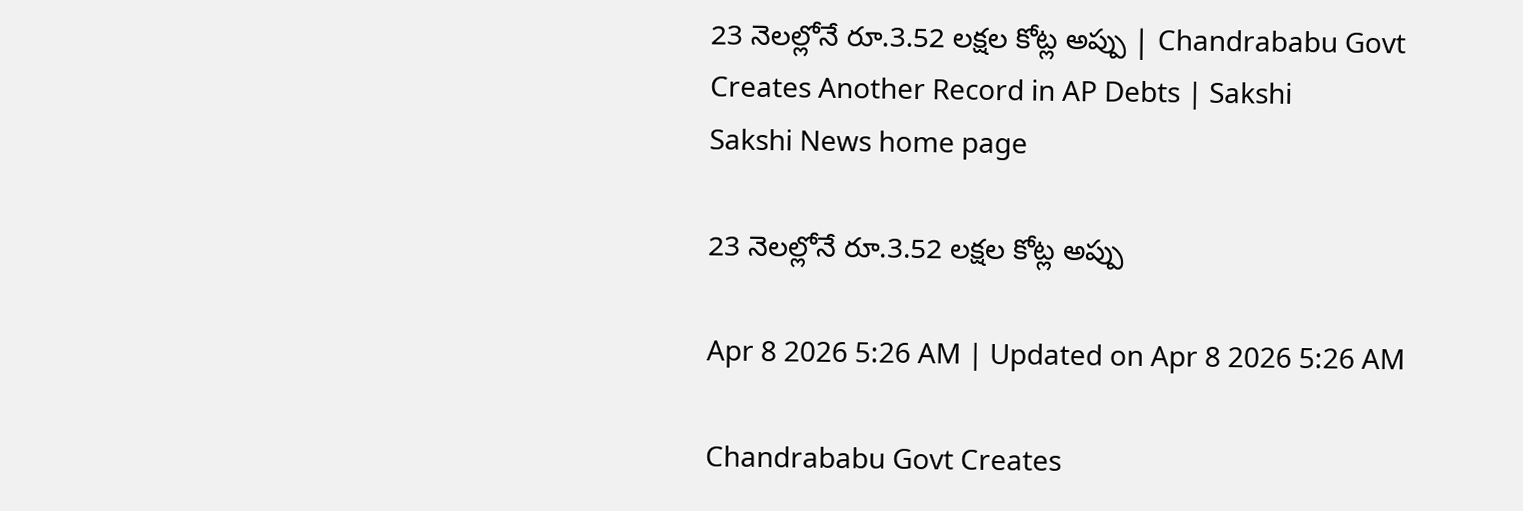23 నెలల్లోనే రూ.3.52 లక్షల కోట్ల అప్పు | Chandrababu Govt Creates Another Record in AP Debts | Sakshi
Sakshi News home page

23 నెలల్లోనే రూ.3.52 లక్షల కోట్ల అప్పు

Apr 8 2026 5:26 AM | Updated on Apr 8 2026 5:26 AM

Chandrababu Govt Creates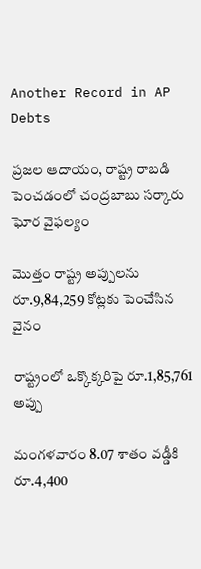Another Record in AP Debts

ప్రజల ఆదాయం, రాష్ట్ర రాబడి పెంచడంలో చంద్రబాబు సర్కారు ఘోర వైఫల్యం

మొత్తం రాష్ట్ర అప్పులను రూ.9,84,259 కోట్లకు పెంచేసిన వైనం

రాష్ట్రంలో ఒక్కొక్కరిపై రూ.1,85,761 అప్పు

మంగళవారం 8.07 శాతం వడ్డీకి రూ.4,400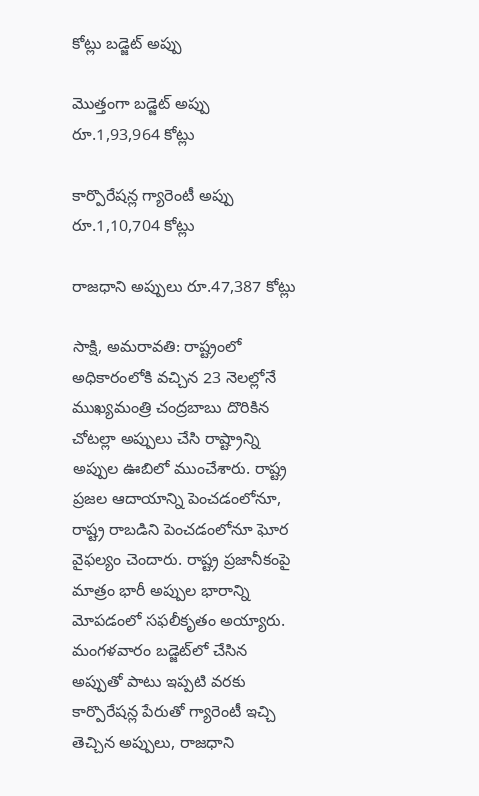కోట్లు బడ్జెట్‌ అప్పు

మొత్తంగా బడ్జెట్‌ అప్పు రూ.1,93,964 కోట్లు

కార్పొరేషన్ల గ్యారెంటీ అప్పు రూ.1,10,704 కోట్లు

రాజధాని అప్పులు రూ.47,387 కోట్లు

సాక్షి, అమరావతి: రాష్ట్రంలో అధికారంలోకి వచ్చిన 23 నెలల్లోనే ముఖ్యమంత్రి చంద్రబాబు దొరికిన చోటల్లా అప్పులు చేసి రాష్ట్రాన్ని అప్పుల ఊబిలో ముంచేశారు. రాష్ట్ర ప్రజల ఆదాయాన్ని పెంచడంలోనూ, రాష్ట్ర రాబడిని పెంచడంలోనూ ఘోర వైఫల్యం చెందారు. రాష్ట్ర ప్రజానీకంపై మాత్రం భారీ అప్పుల భారాన్ని మోపడంలో సఫలీకృతం అయ్యారు. మంగళవారం బడ్జెట్‌లో చేసిన అప్పుతో పాటు ఇప్పటి వరకు కార్పొరేషన్ల పేరుతో గ్యారెంటీ ఇచ్చి తెచ్చిన అప్పులు, రాజధాని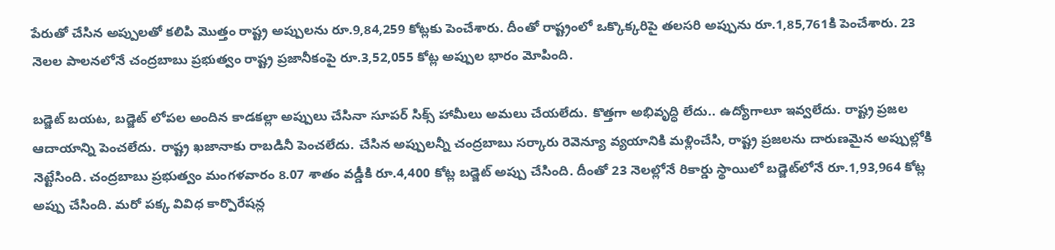పేరుతో చేసిన అప్పులతో కలిపి మొత్తం రాష్ట్ర అప్పులను రూ.9,84,259 కోట్లకు పెంచేశారు. దీంతో రాష్ట్రంలో ఒక్కొక్కరిపై తలసరి అప్పును రూ.1,85,761కి పెంచేశారు. 23 నెలల పాలనలోనే చంద్రబాబు ప్రభుత్వం రాష్ట్ర ప్రజానీకంపై రూ.3,52,055 కోట్ల అప్పుల భారం మోపింది.

బడ్జెట్‌ బయట, బడ్జెట్‌ లోపల అందిన కాడకల్లా అప్పులు చేసినా సూపర్‌ సిక్స్‌ హామీలు అమలు చేయలేదు. కొత్తగా అభివృద్ధి లేదు.. ఉద్యోగాలూ ఇవ్వలేదు. రాష్ట్ర ప్రజల ఆదాయాన్ని పెంచలేదు. రాష్ట్ర ఖజానాకు రాబడినీ పెంచలేదు. చేసిన అప్పులన్నీ చంద్రబాబు సర్కారు రెవెన్యూ వ్యయానికి మళ్లించేసి, రాష్ట్ర ప్రజలను దారుణమైన అప్పుల్లోకి నెట్టేసింది. చంద్రబాబు ప్రభుత్వం మంగళవారం 8.07 శాతం వడ్డీకి రూ.4,400 కోట్ల బడ్జెట్‌ అప్పు చేసింది. దీంతో 23 నెలల్లోనే రికార్డు స్థాయిలో బడ్జెట్‌లోనే రూ.1,93,964 కోట్ల అప్పు చేసింది. మరో పక్క వివిధ కార్పొరేషన్ల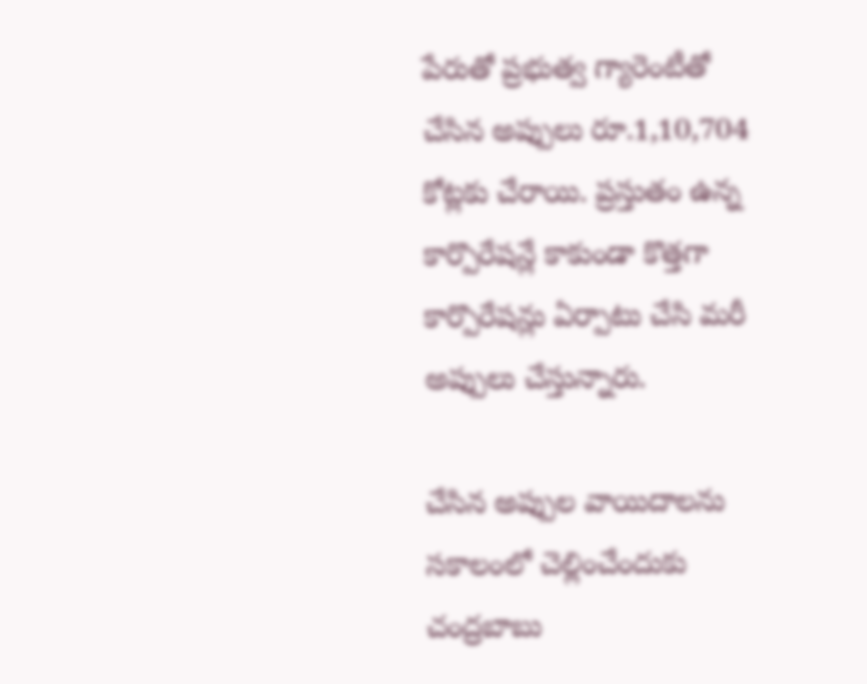పేరుతో ప్రభుత్వ గ్యారెంటీతో చేసిన అప్పులు రూ.1,10,704 కోట్లకు చేరాయి. ప్రస్తుతం ఉన్న కార్పొరేషన్లే కాకుండా కొత్తగా కార్పొరేషన్లు ఏర్పాటు చేసి మరీ అప్పులు చేస్తున్నారు.

చేసిన అప్పుల వాయిదాలను సకాలంలో చెల్లించేందుకు చంద్రబాబు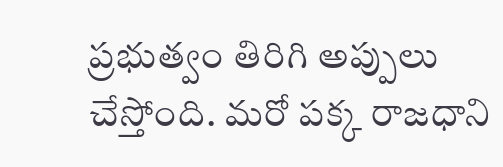ప్రభుత్వం తిరిగి అప్పులు చేస్తోంది. మరో పక్క రాజధాని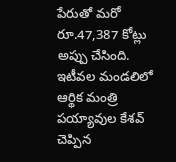పేరుతో మరో రూ.47,387 కోట్లు అప్పు చేసింది. ఇటీవల మండలిలో ఆర్థిక మంత్రి పయ్యావుల కేశవ్‌ చెప్పిన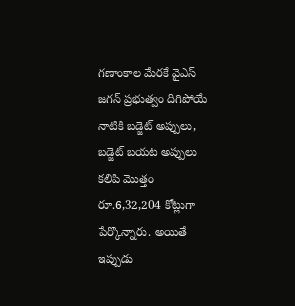గణాంకాల మేరకే వైఎస్‌ జగన్‌ ప్రభుత్వం దిగిపోయే నాటికి బడ్జెట్‌ అప్పులు, బడ్జెట్‌ బయట అప్పులు కలిపి మొత్తం రూ.6,32,204 కోట్లుగా పేర్కొన్నారు. అయితే ఇప్పుడు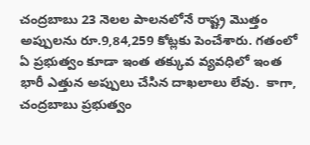చంద్రబాబు 23 నెలల పాలనలోనే రాష్ట్ర మొత్తం అప్పులను రూ.9,84,259 కోట్లకు పెంచేశారు. గతంలో ఏ ప్రభుత్వం కూడా ఇంత తక్కువ వ్యవధిలో ఇంత భారీ ఎత్తున అప్పులు చేసిన దాఖలాలు లేవు.  కాగా, చంద్రబాబు ప్రభుత్వం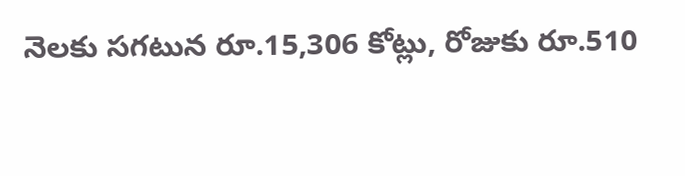నెలకు సగటున రూ.15,306 కోట్లు, రోజుకు రూ.510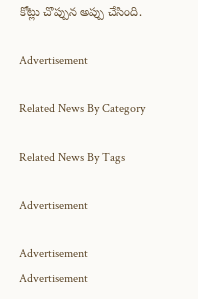కోట్లు చొప్పున అప్పు చేసింది.

Advertisement

Related News By Category

Related News By Tags

Advertisement

Advertisement
Advertisement